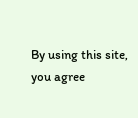By using this site, you agree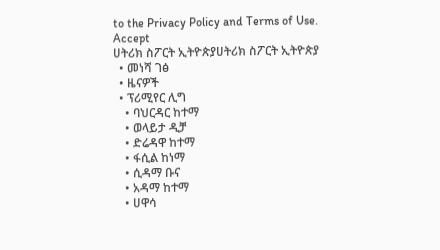to the Privacy Policy and Terms of Use.
Accept
ሀትሪክ ስፖርት ኢትዮጵያሀትሪክ ስፖርት ኢትዮጵያ
  • መነሻ ገፅ
  • ዜናዎች
  • ፕሪሚየር ሊግ
    • ባህርዳር ከተማ
    • ወላይታ ዲቻ
    • ድሬዳዋ ከተማ
    • ፋሲል ከነማ
    • ሲዳማ ቡና
    • አዳማ ከተማ
    • ሀዋሳ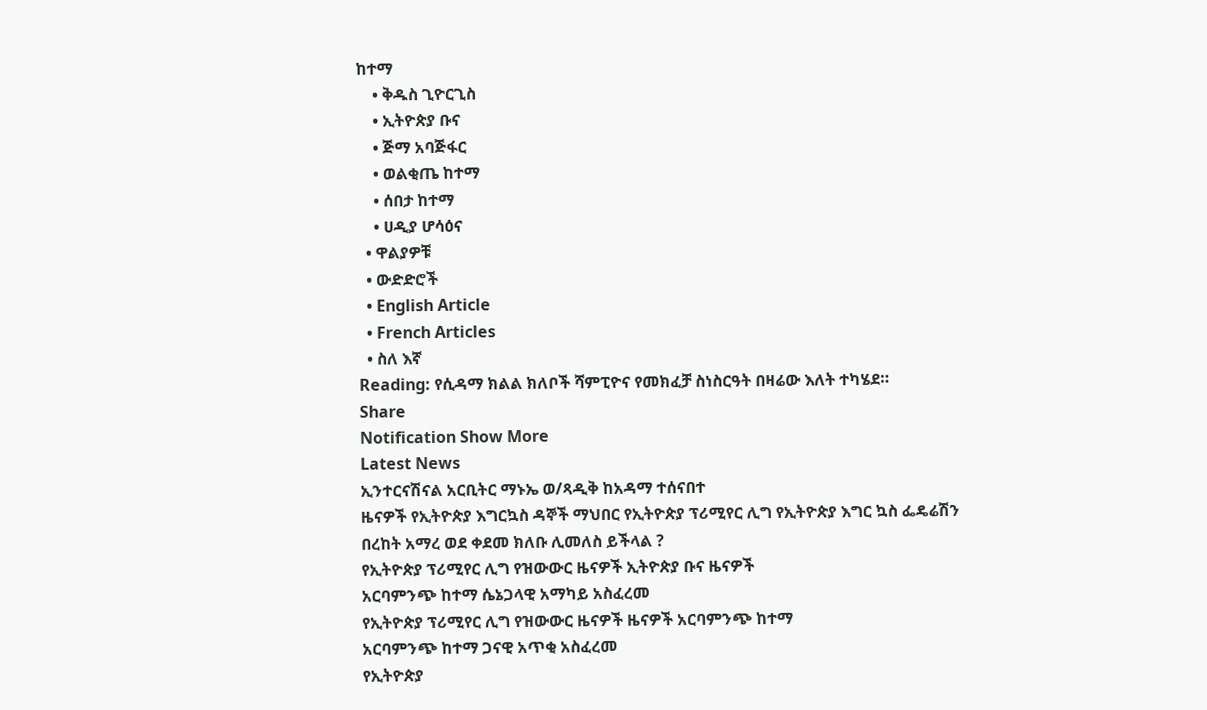ከተማ
    • ቅዱስ ጊዮርጊስ
    • ኢትዮጵያ ቡና
    • ጅማ አባጅፋር
    • ወልቂጤ ከተማ
    • ሰበታ ከተማ
    • ሀዲያ ሆሳዕና
  • ዋልያዎቹ
  • ውድድሮች
  • English Article
  • French Articles
  • ስለ እኛ
Reading: የሲዳማ ክልል ክለቦች ሻምፒዮና የመክፈቻ ስነስርዓት በዛሬው እለት ተካሄደ።
Share
Notification Show More
Latest News
ኢንተርናሽናል አርቢትር ማኑኤ ወ/ጻዲቅ ከአዳማ ተሰናበተ
ዜናዎች የኢትዮጵያ እግርኳስ ዳኞች ማህበር የኢትዮጵያ ፕሪሚየር ሊግ የኢትዮጵያ እግር ኳስ ፌዴሬሽን
በረከት አማረ ወደ ቀደመ ክለቡ ሊመለስ ይችላል ?
የኢትዮጵያ ፕሪሚየር ሊግ የዝውውር ዜናዎች ኢትዮጵያ ቡና ዜናዎች
አርባምንጭ ከተማ ሴኔጋላዊ አማካይ አስፈረመ
የኢትዮጵያ ፕሪሚየር ሊግ የዝውውር ዜናዎች ዜናዎች አርባምንጭ ከተማ
አርባምንጭ ከተማ ጋናዊ አጥቂ አስፈረመ
የኢትዮጵያ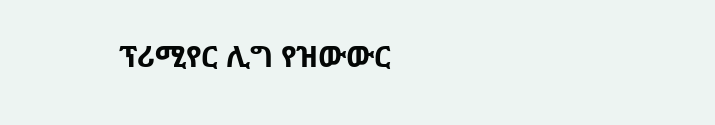ፕሪሚየር ሊግ የዝውውር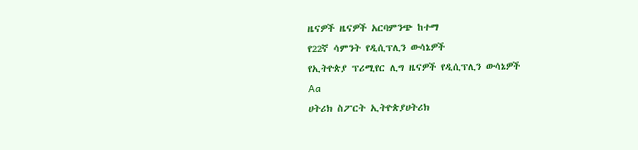ዜናዎች ዜናዎች አርባምንጭ ከተማ
የ22ኛ ሳምንት የዲሲፕሊን ውሳኔዎች
የኢትዮጵያ ፕሪሚየር ሊግ ዜናዎች የዲሲፕሊን ውሳኔዎች
Aa
ሀትሪክ ስፖርት ኢትዮጵያሀትሪክ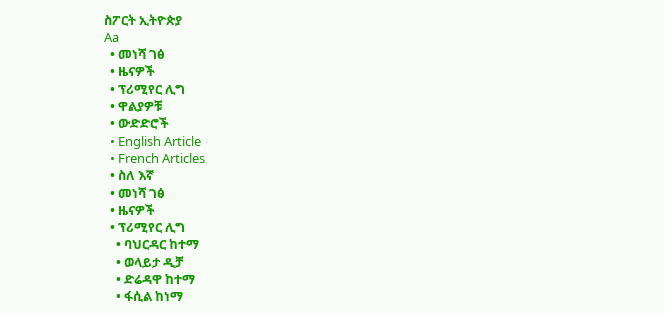ስፖርት ኢትዮጵያ
Aa
  • መነሻ ገፅ
  • ዜናዎች
  • ፕሪሚየር ሊግ
  • ዋልያዎቹ
  • ውድድሮች
  • English Article
  • French Articles
  • ስለ እኛ
  • መነሻ ገፅ
  • ዜናዎች
  • ፕሪሚየር ሊግ
    • ባህርዳር ከተማ
    • ወላይታ ዲቻ
    • ድሬዳዋ ከተማ
    • ፋሲል ከነማ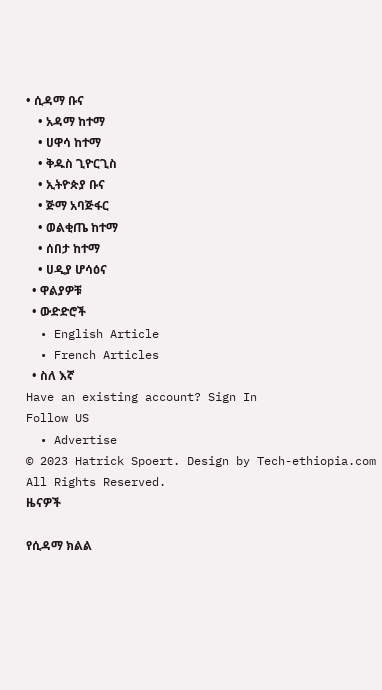• ሲዳማ ቡና
    • አዳማ ከተማ
    • ሀዋሳ ከተማ
    • ቅዱስ ጊዮርጊስ
    • ኢትዮጵያ ቡና
    • ጅማ አባጅፋር
    • ወልቂጤ ከተማ
    • ሰበታ ከተማ
    • ሀዲያ ሆሳዕና
  • ዋልያዎቹ
  • ውድድሮች
  • English Article
  • French Articles
  • ስለ እኛ
Have an existing account? Sign In
Follow US
  • Advertise
© 2023 Hatrick Spoert. Design by Tech-ethiopia.com All Rights Reserved.
ዜናዎች

የሲዳማ ክልል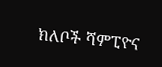ክለቦች ሻምፒዮና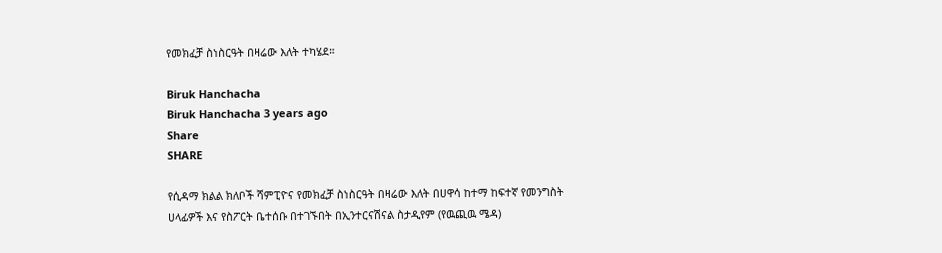የመክፈቻ ስነስርዓት በዛሬው እለት ተካሄደ።

Biruk Hanchacha
Biruk Hanchacha 3 years ago
Share
SHARE

የሲዳማ ክልል ክለቦች ሻምፒዮና የመክፈቻ ስነስርዓት በዛሬው እለት በሀዋሳ ከተማ ከፍተኛ የመንግስት ሀላፊዎች እና የስፖርት ቤተሰቡ በተገኙበት በኢንተርናሽናል ስታዲየም (የዉጪዉ ሜዳ)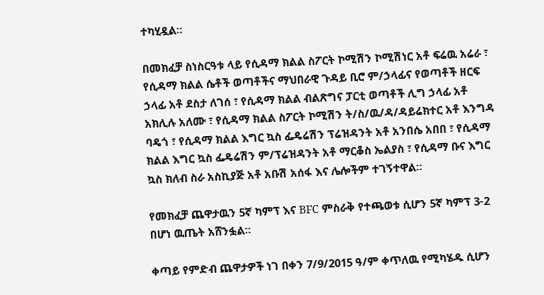ተካሂዷል።

በመክፈቻ ስነስርዓቱ ላይ የሲዳማ ክልል ስፖርት ኮሚሽን ኮሚሽነር አቶ ፍሬዉ አሬራ ፣ የሲዳማ ክልል ሴቶች ወጣቶችና ማህበራዊ ጉዳይ ቢሮ ም/ኃላፊና የወጣቶች ዘርፍ ኃላፊ አቶ ደስታ ለገሰ ፣ የሲዳማ ክልል ብልጽግና ፓርቲ ወጣቶች ሊግ ኃላፊ አቶ አክሊሉ አለሙ ፣ የሲዳማ ክልል ስፖርት ኮሚሽን ት/ስ/ዉ/ዳ/ዳይሬክተር አቶ እንግዳ ባዴጎ ፣ የሲዳማ ክልል እግር ኳስ ፌዴሬሽን ፕሬዝዳንት አቶ አንበሴ አበበ ፣ የሲዳማ ክልል እግር ኳስ ፌዴሬሽን ም/ፕሬዝዳንት አቶ ማርቆስ ኤልያስ ፣ የሲዳማ ቡና እግር ኳስ ክለብ ስራ አስኪያጅ አቶ አቡሽ አሰፋ እና ሌሎችም ተገኝተዋል።

የመክፈቻ ጨዋታዉን 5ኛ ካምፕ እና BFC ምስራቅ የተጫወቱ ሲሆን 5ኛ ካምፕ 3-2 በሆነ ዉጤት አሸንፏል።

ቀጣይ የምድብ ጨዋታዎች ነገ በቀን 7/9/2015 ዓ/ም ቀጥለዉ የሚካሄዱ ሲሆን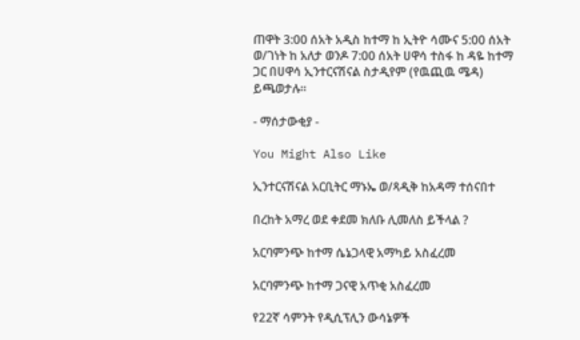ጠዋት 3:00 ሰአት አዲስ ከተማ ከ ኢትዮ ሳሙና 5:00 ሰአት ወ/ገነት ከ አለታ ወንዶ 7:00 ሰአት ሀዋሳ ተስፋ ከ ዳዬ ከተማ ጋር በሀዋሳ ኢንተርናሽናል ስታዲየም (የዉጪዉ ሜዳ) ይጫወታሉ።

- ማሰታውቂያ -

You Might Also Like

ኢንተርናሽናል አርቢትር ማኑኤ ወ/ጻዲቅ ከአዳማ ተሰናበተ

በረከት አማረ ወደ ቀደመ ክለቡ ሊመለስ ይችላል ?

አርባምንጭ ከተማ ሴኔጋላዊ አማካይ አስፈረመ

አርባምንጭ ከተማ ጋናዊ አጥቂ አስፈረመ

የ22ኛ ሳምንት የዲሲፕሊን ውሳኔዎች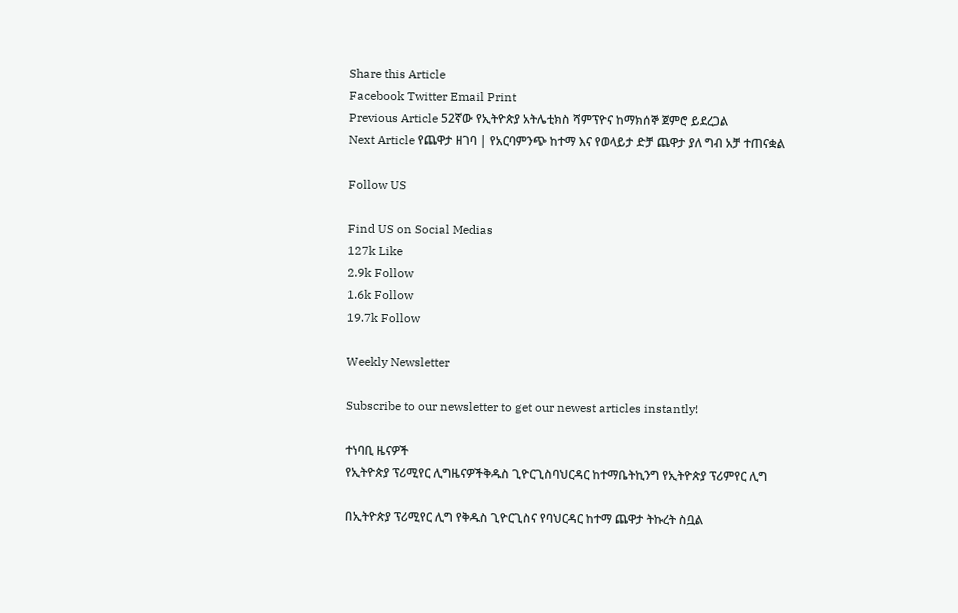Share this Article
Facebook Twitter Email Print
Previous Article 52ኛው የኢትዮጵያ አትሌቲክስ ሻምፕዮና ከማክሰኞ ጀምሮ ይደረጋል
Next Article የጨዋታ ዘገባ | የአርባምንጭ ከተማ እና የወላይታ ድቻ ጨዋታ ያለ ግብ አቻ ተጠናቋል

Follow US

Find US on Social Medias
127k Like
2.9k Follow
1.6k Follow
19.7k Follow

Weekly Newsletter

Subscribe to our newsletter to get our newest articles instantly!

ተነባቢ ዜናዎች
የኢትዮጵያ ፕሪሚየር ሊግዜናዎችቅዱስ ጊዮርጊስባህርዳር ከተማቤትኪንግ የኢትዮጵያ ፕሪምየር ሊግ

በኢትዮጵያ ፕሪሚየር ሊግ የቅዱስ ጊዮርጊስና የባህርዳር ከተማ ጨዋታ ትኩረት ስቧል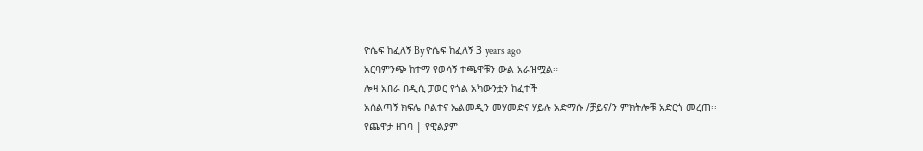ዮሴፍ ከፈለኝ By ዮሴፍ ከፈለኝ 3 years ago
አርባምንጭ ከተማ የወሳኝ ተጫዋቹን ውል አራዝሟል።
ሎዛ አበራ በዲሲ ፓወር የጎል አካውንቷን ከፈተች
አሰልጣኝ ክፍሌ ቦልተና ኤልመዲን መሃመድና ሃይሉ አድማሱ /ቻይና/ን ምክትሎቹ አድርጎ መረጠ፡፡
የጨዋታ ዘገባ | የዊልያም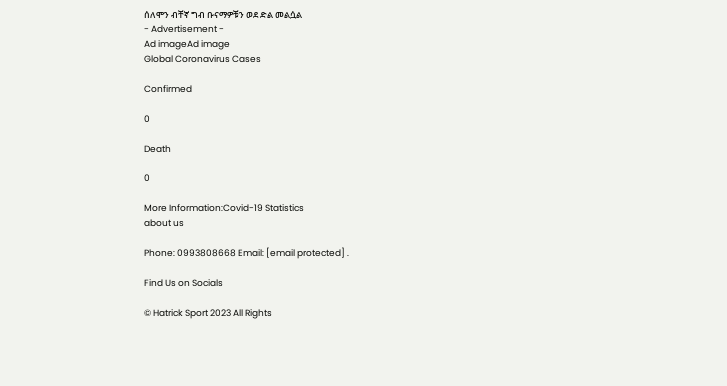ሰለሞን ብቸኛ ግብ ቡናማዎቹን ወደ ድል መልሷል
- Advertisement -
Ad imageAd image
Global Coronavirus Cases

Confirmed

0

Death

0

More Information:Covid-19 Statistics
about us

Phone: 0993808668 Email: [email protected] .

Find Us on Socials

© Hatrick Sport 2023 All Rights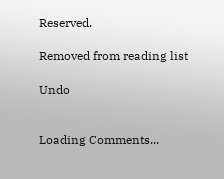Reserved.

Removed from reading list

Undo


Loading Comments...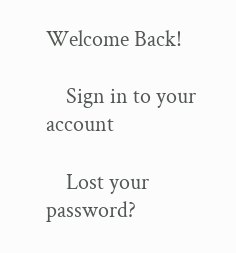Welcome Back!

    Sign in to your account

    Lost your password?